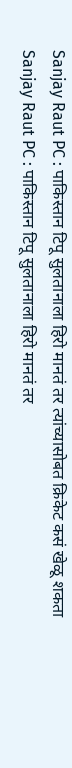Sanjay Raut PC : पाकिस्तान टिपू सुलतानाला हिरो मानतं तर त्यांच्यासोबत क्रिकेट कसं खेळू शकता
Sanjay Raut PC : पाकिस्तान टिपू सुलतानाला हिरो मानतं तर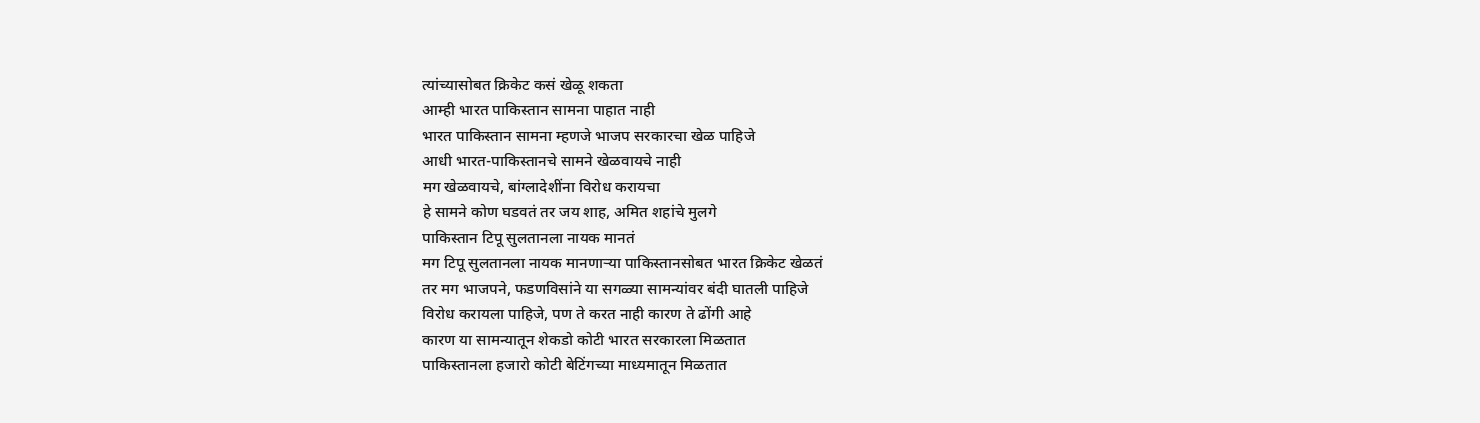त्यांच्यासोबत क्रिकेट कसं खेळू शकता
आम्ही भारत पाकिस्तान सामना पाहात नाही
भारत पाकिस्तान सामना म्हणजे भाजप सरकारचा खेळ पाहिजे
आधी भारत-पाकिस्तानचे सामने खेळवायचे नाही
मग खेळवायचे, बांग्लादेशींना विरोध करायचा
हे सामने कोण घडवतं तर जय शाह, अमित शहांचे मुलगे
पाकिस्तान टिपू सुलतानला नायक मानतं
मग टिपू सुलतानला नायक मानणाऱ्या पाकिस्तानसोबत भारत क्रिकेट खेळतं
तर मग भाजपने, फडणविसांने या सगळ्या सामन्यांवर बंदी घातली पाहिजे
विरोध करायला पाहिजे, पण ते करत नाही कारण ते ढोंगी आहे
कारण या सामन्यातून शेकडो कोटी भारत सरकारला मिळतात
पाकिस्तानला हजारो कोटी बेटिंगच्या माध्यमातून मिळतात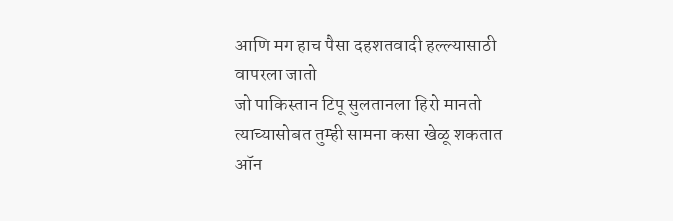आणि मग हाच पैसा दहशतवादी हल्ल्यासाठी वापरला जातो
जो पाकिस्तान टिपू सुलतानला हिरो मानतो त्याच्यासोबत तुम्ही सामना कसा खेळू शकतात
ऑन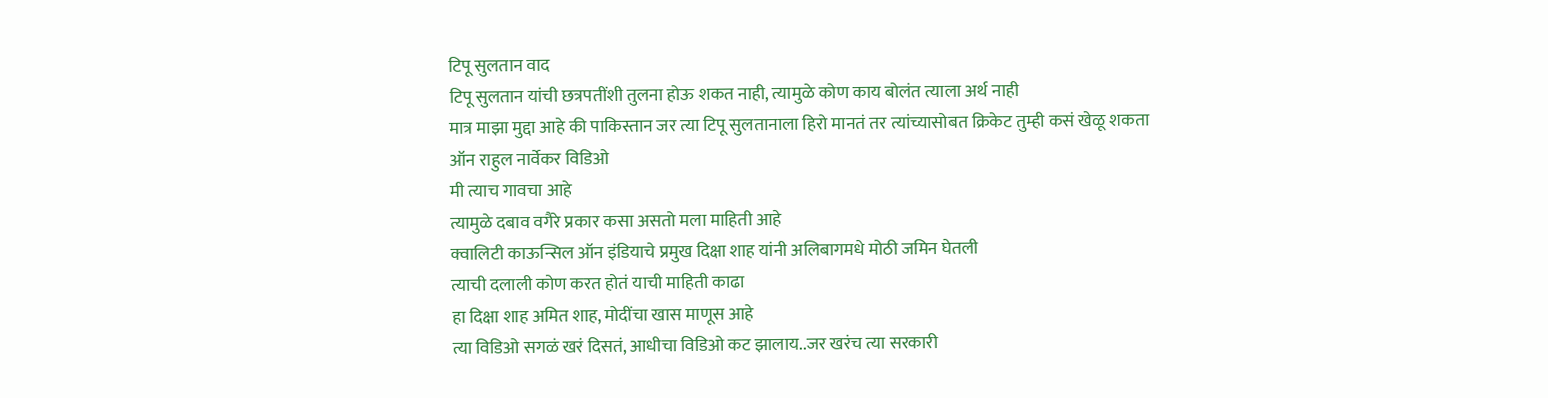टिपू सुलतान वाद
टिपू सुलतान यांची छत्रपतींशी तुलना होऊ शकत नाही, त्यामुळे कोण काय बोलंत त्याला अर्थ नाही
मात्र माझा मुद्दा आहे की पाकिस्तान जर त्या टिपू सुलतानाला हिरो मानतं तर त्यांच्यासोबत क्रिकेट तुम्ही कसं खेळू शकता
ऑन राहुल नार्वेकर विडिओ
मी त्याच गावचा आहे
त्यामुळे दबाव वगैरे प्रकार कसा असतो मला माहिती आहे
क्वालिटी काऊन्सिल ऑन इंडियाचे प्रमुख दिक्षा शाह यांनी अलिबागमधे मोठी जमिन घेतली
त्याची दलाली कोण करत होतं याची माहिती काढा
हा दिक्षा शाह अमित शाह, मोदींचा खास माणूस आहे
त्या विडिओ सगळं खरं दिसतं, आधीचा विडिओ कट झालाय..जर खरंच त्या सरकारी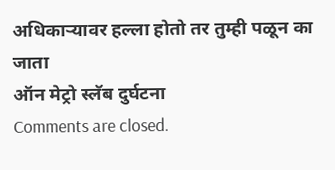अधिकाऱ्यावर हल्ला होतो तर तुम्ही पळून का जाता
ऑन मेट्रो स्लॅब दुर्घटना
Comments are closed.